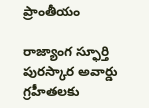ప్రాంతీయం

రాజ్యాంగ స్ఫూర్తి పురస్కార అవార్డు గ్రహీతలకు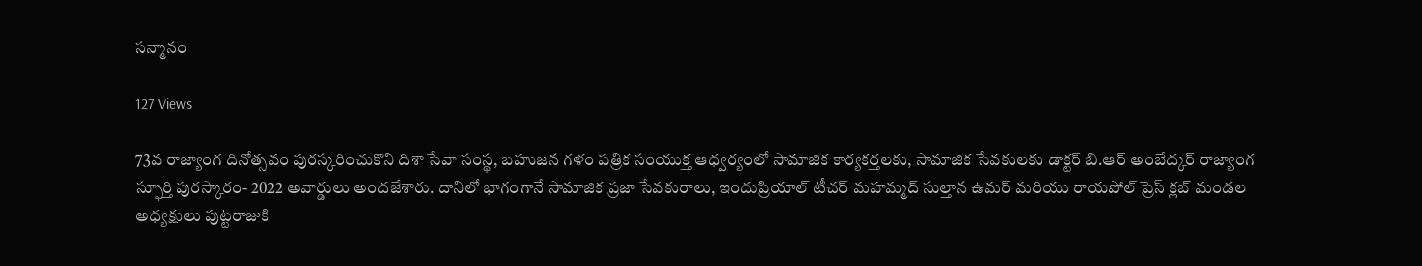సన్మానం

127 Views

73వ రాజ్యాంగ దినోత్సవం పురస్కరించుకొని దిశా సేవా సంస్థ, బహుజన గళం పత్రిక సంయుక్త ఆధ్వర్యంలో సామాజిక కార్యకర్తలకు, సామాజిక సేవకులకు డాక్టర్ బి.ఆర్ అంబేద్కర్ రాజ్యాంగ స్ఫూర్తి పురస్కారం- 2022 అవార్డులు అందజేశారు. దానిలో భాగంగానే సామాజిక ప్రజా సేవకురాలు, ఇందుప్రియాల్ టీచర్ మహమ్మద్ సుల్తాన ఉమర్ మరియు రాయపోల్ ప్రెస్ క్లబ్ మండల అధ్యక్షులు పుట్టరాజుకి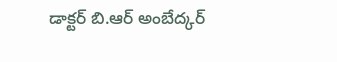డాక్టర్ బి.ఆర్ అంబేద్కర్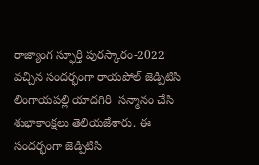రాజ్యాంగ స్ఫూర్తి పురస్కారం-2022 వచ్చిన సందర్భంగా రాయపోల్ జెడ్పిటిసి లింగాయపల్లి యాదగిరి  సన్మానం చేసి శుభాకాంక్షలు తెలియజేశారు. ఈ సందర్భంగా జెడ్పిటిసి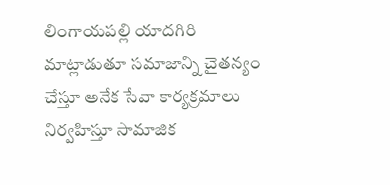లింగాయపల్లి యాదగిరి మాట్లాడుతూ సమాజాన్ని చైతన్యం చేస్తూ అనేక సేవా కార్యక్రమాలు నిర్వహిస్తూ సామాజిక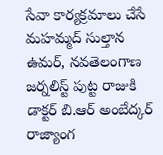సేవా కార్యక్రమాలు చేసే మహమ్మద్ సుల్తాన ఉమర్, నవతెలంగాణ జర్నలిస్ట్ పుట్ట రాజుకి డాక్టర్ బి.ఆర్ అంబేద్కర్ రాజ్యాంగ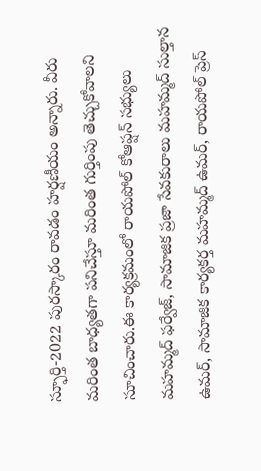స్ఫూర్తి-2022 పురస్కారం రావడం హర్షణీయం అన్నారు. వీరు మరింత బాధ్యతగా పనిచేస్తూ మరింత గుర్తింపు తెచ్చుకోవాలని సూచించారు.ఈ కార్యక్రమంలో రాయపోల్ కోఆప్షన్ సభ్యులు మహమ్మద్ ఫర్వేజ్, సామాజిక ప్రజా సేవకురాలు మహమ్మద్ సుల్తాన ఉమర్, సామాజిక కార్యకర్త మహమ్మద్ ఉమర్, రాయపోల్ ప్రెస్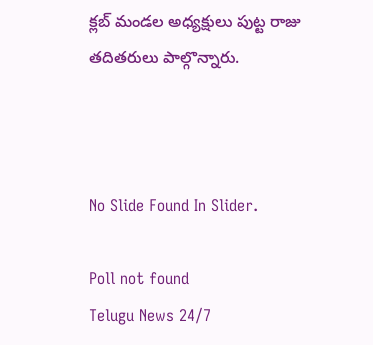క్లబ్ మండల అధ్యక్షులు పుట్ట రాజు తదితరులు పాల్గొన్నారు.



No Slide Found In Slider.

Poll not found
Telugu News 24/7